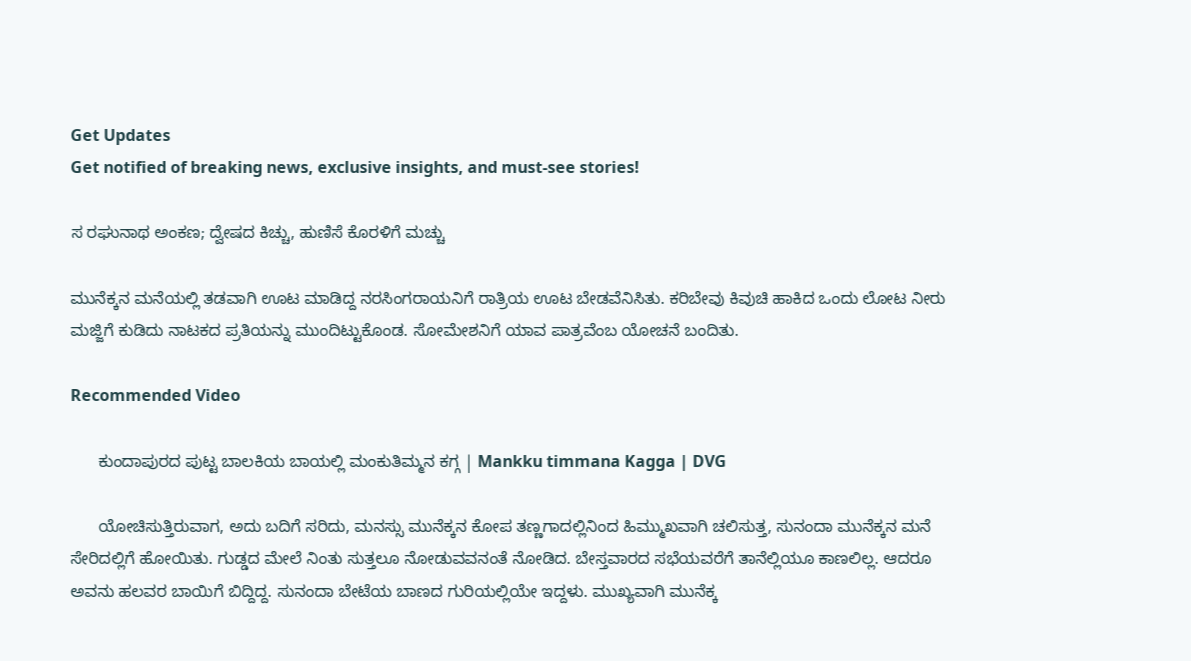Get Updates
Get notified of breaking news, exclusive insights, and must-see stories!

ಸ ರಘುನಾಥ ಅಂಕಣ; ದ್ವೇಷದ ಕಿಚ್ಚು, ಹುಣಿಸೆ ಕೊರಳಿಗೆ ಮಚ್ಚು

ಮುನೆಕ್ಕನ ಮನೆಯಲ್ಲಿ ತಡವಾಗಿ ಊಟ ಮಾಡಿದ್ದ ನರಸಿಂಗರಾಯನಿಗೆ ರಾತ್ರಿಯ ಊಟ ಬೇಡವೆನಿಸಿತು. ಕರಿಬೇವು ಕಿವುಚಿ ಹಾಕಿದ ಒಂದು ಲೋಟ ನೀರು ಮಜ್ಜಿಗೆ ಕುಡಿದು ನಾಟಕದ ಪ್ರತಿಯನ್ನು ಮುಂದಿಟ್ಟುಕೊಂಡ. ಸೋಮೇಶನಿಗೆ ಯಾವ ಪಾತ್ರವೆಂಬ ಯೋಚನೆ ಬಂದಿತು.

Recommended Video

      ಕುಂದಾಪುರದ ಪುಟ್ಟ ಬಾಲಕಿಯ ಬಾಯಲ್ಲಿ ಮಂಕುತಿಮ್ಮನ‌ ಕಗ್ಗ | Mankku timmana Kagga | DVG

      ಯೋಚಿಸುತ್ತಿರುವಾಗ, ಅದು ಬದಿಗೆ ಸರಿದು, ಮನಸ್ಸು ಮುನೆಕ್ಕನ ಕೋಪ ತಣ್ಣಗಾದಲ್ಲಿನಿಂದ ಹಿಮ್ಮುಖವಾಗಿ ಚಲಿಸುತ್ತ, ಸುನಂದಾ ಮುನೆಕ್ಕನ ಮನೆ ಸೇರಿದಲ್ಲಿಗೆ ಹೋಯಿತು. ಗುಡ್ಡದ ಮೇಲೆ ನಿಂತು ಸುತ್ತಲೂ ನೋಡುವವನಂತೆ ನೋಡಿದ. ಬೇಸ್ತವಾರದ ಸಭೆಯವರೆಗೆ ತಾನೆಲ್ಲಿಯೂ ಕಾಣಲಿಲ್ಲ. ಆದರೂ ಅವನು ಹಲವರ ಬಾಯಿಗೆ ಬಿದ್ದಿದ್ದ. ಸುನಂದಾ ಬೇಟೆಯ ಬಾಣದ ಗುರಿಯಲ್ಲಿಯೇ ಇದ್ದಳು. ಮುಖ್ಯವಾಗಿ ಮುನೆಕ್ಕ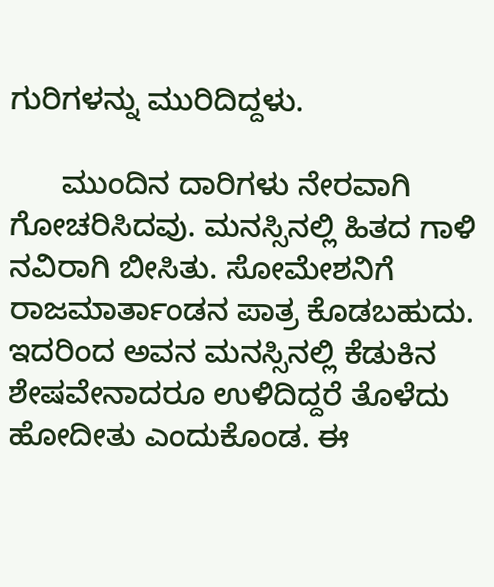ಗುರಿಗಳನ್ನು ಮುರಿದಿದ್ದಳು.

      ಮುಂದಿನ ದಾರಿಗಳು ನೇರವಾಗಿ ಗೋಚರಿಸಿದವು. ಮನಸ್ಸಿನಲ್ಲಿ ಹಿತದ ಗಾಳಿ ನವಿರಾಗಿ ಬೀಸಿತು. ಸೋಮೇಶನಿಗೆ ರಾಜಮಾರ್ತಾಂಡನ ಪಾತ್ರ ಕೊಡಬಹುದು. ಇದರಿಂದ ಅವನ ಮನಸ್ಸಿನಲ್ಲಿ ಕೆಡುಕಿನ ಶೇಷವೇನಾದರೂ ಉಳಿದಿದ್ದರೆ ತೊಳೆದು ಹೋದೀತು ಎಂದುಕೊಂಡ. ಈ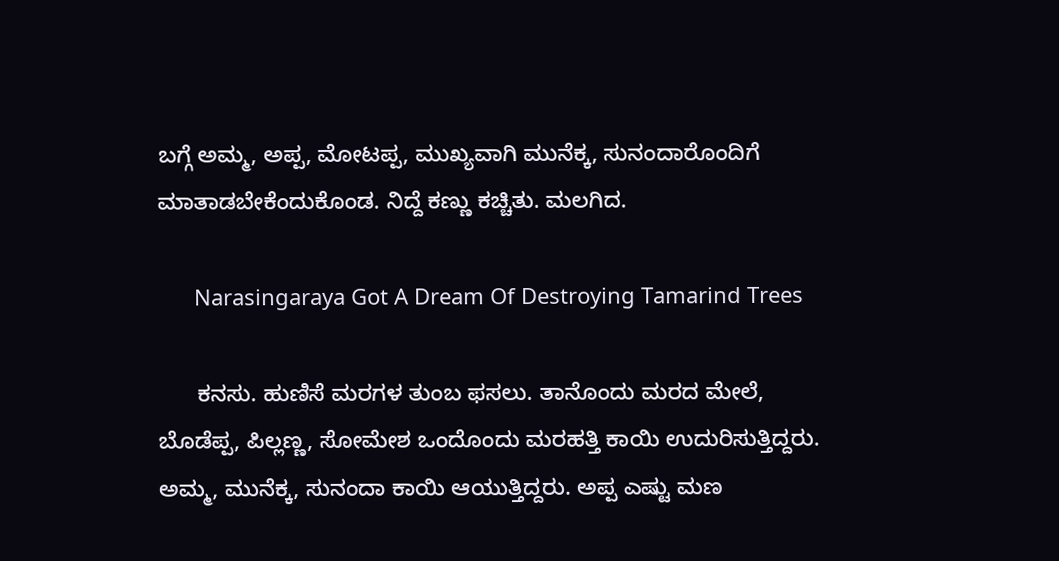ಬಗ್ಗೆ ಅಮ್ಮ, ಅಪ್ಪ, ಮೋಟಪ್ಪ, ಮುಖ್ಯವಾಗಿ ಮುನೆಕ್ಕ, ಸುನಂದಾರೊಂದಿಗೆ ಮಾತಾಡಬೇಕೆಂದುಕೊಂಡ. ನಿದ್ದೆ ಕಣ್ಣು ಕಚ್ಚಿತು. ಮಲಗಿದ.

      Narasingaraya Got A Dream Of Destroying Tamarind Trees

      ಕನಸು. ಹುಣಿಸೆ ಮರಗಳ ತುಂಬ ಫಸಲು. ತಾನೊಂದು ಮರದ ಮೇಲೆ, ಬೊಡೆಪ್ಪ, ಪಿಲ್ಲಣ್ಣ, ಸೋಮೇಶ ಒಂದೊಂದು ಮರಹತ್ತಿ ಕಾಯಿ ಉದುರಿಸುತ್ತಿದ್ದರು. ಅಮ್ಮ, ಮುನೆಕ್ಕ, ಸುನಂದಾ ಕಾಯಿ ಆಯುತ್ತಿದ್ದರು. ಅಪ್ಪ ಎಷ್ಟು ಮಣ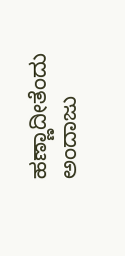ಹಣ್ಣಾದೀತೆಂದು ಅಂದಾಜು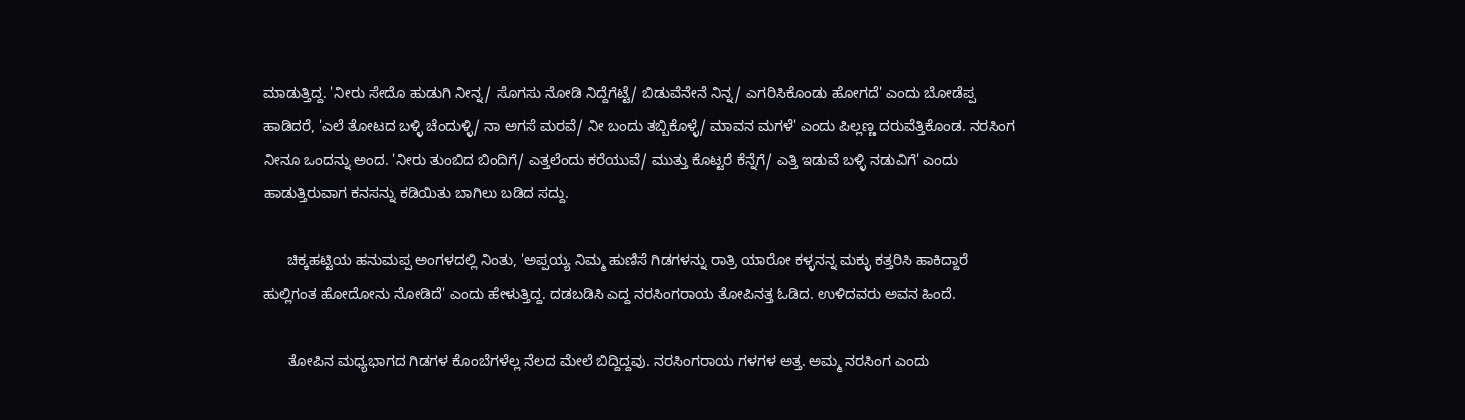ಮಾಡುತ್ತಿದ್ದ. 'ನೀರು ಸೇದೊ ಹುಡುಗಿ ನೀನ್ನ/ ಸೊಗಸು ನೋಡಿ ನಿದ್ದೆಗೆಟ್ಟೆ/ ಬಿಡುವೆನೇನೆ ನಿನ್ನ/ ಎಗರಿಸಿಕೊಂಡು ಹೋಗದೆ' ಎಂದು ಬೋಡೆಪ್ಪ ಹಾಡಿದರೆ, 'ಎಲೆ ತೋಟದ ಬಳ್ಳಿ ಚೆಂದುಳ್ಳಿ/ ನಾ ಅಗಸೆ ಮರವೆ/ ನೀ ಬಂದು ತಬ್ಬಿಕೊಳ್ಳೆ/ ಮಾವನ ಮಗಳೆ' ಎಂದು ಪಿಲ್ಲಣ್ಣ ದರುವೆತ್ತಿಕೊಂಡ. ನರಸಿಂಗ ನೀನೂ ಒಂದನ್ನು ಅಂದ. 'ನೀರು ತುಂಬಿದ ಬಿಂದಿಗೆ/ ಎತ್ತಲೆಂದು ಕರೆಯುವೆ/ ಮುತ್ತು ಕೊಟ್ಟರೆ ಕೆನ್ನೆಗೆ/ ಎತ್ತಿ ಇಡುವೆ ಬಳ್ಳಿ ನಡುವಿಗೆ' ಎಂದು ಹಾಡುತ್ತಿರುವಾಗ ಕನಸನ್ನು ಕಡಿಯಿತು ಬಾಗಿಲು ಬಡಿದ ಸದ್ದು.

      ಚಿಕ್ಕಹಟ್ಟಿಯ ಹನುಮಪ್ಪ ಅಂಗಳದಲ್ಲಿ ನಿಂತು, 'ಅಪ್ಪಯ್ಯ ನಿಮ್ಮ ಹುಣಿಸೆ ಗಿಡಗಳನ್ನು ರಾತ್ರಿ ಯಾರೋ ಕಳ್ಳನನ್ನ ಮಕ್ಳು ಕತ್ತರಿಸಿ ಹಾಕಿದ್ದಾರೆ ಹುಲ್ಲಿಗಂತ ಹೋದೋನು ನೋಡಿದೆ' ಎಂದು ಹೇಳುತ್ತಿದ್ದ. ದಡಬಡಿಸಿ ಎದ್ದ ನರಸಿಂಗರಾಯ ತೋಪಿನತ್ತ ಓಡಿದ. ಉಳಿದವರು ಅವನ ಹಿಂದೆ.

      ತೋಪಿನ ಮಧ್ಯಭಾಗದ ಗಿಡಗಳ ಕೊಂಬೆಗಳೆಲ್ಲ ನೆಲದ ಮೇಲೆ ಬಿದ್ದಿದ್ದವು. ನರಸಿಂಗರಾಯ ಗಳಗಳ ಅತ್ತ. ಅಮ್ಮ ನರಸಿಂಗ ಎಂದು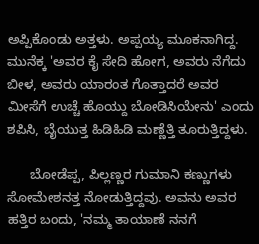ಅಪ್ಪಿಕೊಂಡು ಅತ್ತಳು. ಅಪ್ಪಯ್ಯ ಮೂಕನಾಗಿದ್ದ. ಮುನೆಕ್ಕ 'ಅವರ ಕೈ ಸೇದಿ ಹೋಗ, ಅವರು ನೆಗೆದು ಬೀಳ, ಅವರು ಯಾರಂತ ಗೊತ್ತಾದರೆ ಅವರ ಮೀಸೆಗೆ ಉಚ್ಚೆ ಹೊಯ್ದು ಬೋಡಿಸಿಯೇನು' ಎಂದು ಶಪಿಸಿ, ಬೈಯುತ್ತ ಹಿಡಿಹಿಡಿ ಮಣ್ಣೆತ್ತಿ ತೂರುತ್ತಿದ್ದಳು.

      ಬೋಡೆಪ್ಪ, ಪಿಲ್ಲಣ್ಣರ ಗುಮಾನಿ ಕಣ್ಣುಗಳು ಸೋಮೇಶನತ್ತ ನೋಡುತ್ತಿದ್ದವು. ಅವನು ಅವರ ಹತ್ತಿರ ಬಂದು, 'ನಮ್ಮ ತಾಯಾಣೆ ನನಗೆ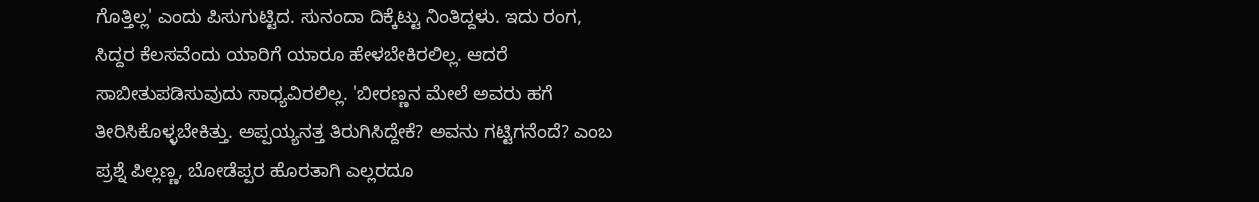ಗೊತ್ತಿಲ್ಲ' ಎಂದು ಪಿಸುಗುಟ್ಟಿದ. ಸುನಂದಾ ದಿಕ್ಕೆಟ್ಟು ನಿಂತಿದ್ದಳು. ಇದು ರಂಗ, ಸಿದ್ದರ ಕೆಲಸವೆಂದು ಯಾರಿಗೆ ಯಾರೂ ಹೇಳಬೇಕಿರಲಿಲ್ಲ. ಆದರೆ ಸಾಬೀತುಪಡಿಸುವುದು ಸಾಧ್ಯವಿರಲಿಲ್ಲ. 'ಬೀರಣ್ಣನ ಮೇಲೆ ಅವರು ಹಗೆ ತೀರಿಸಿಕೊಳ್ಳಬೇಕಿತ್ತು. ಅಪ್ಪಯ್ಯನತ್ತ ತಿರುಗಿಸಿದ್ದೇಕೆ? ಅವನು ಗಟ್ಟಿಗನೆಂದೆ? ಎಂಬ ಪ್ರಶ್ನೆ ಪಿಲ್ಲಣ್ಣ, ಬೋಡೆಪ್ಪರ ಹೊರತಾಗಿ ಎಲ್ಲರದೂ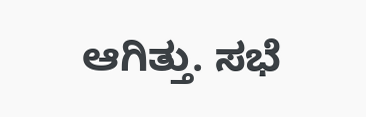ಆಗಿತ್ತು. ಸಭೆ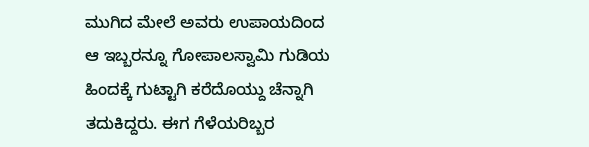ಮುಗಿದ ಮೇಲೆ ಅವರು ಉಪಾಯದಿಂದ ಆ ಇಬ್ಬರನ್ನೂ ಗೋಪಾಲಸ್ವಾಮಿ ಗುಡಿಯ ಹಿಂದಕ್ಕೆ ಗುಟ್ಟಾಗಿ ಕರೆದೊಯ್ದು ಚೆನ್ನಾಗಿ ತದುಕಿದ್ದರು. ಈಗ ಗೆಳೆಯರಿಬ್ಬರ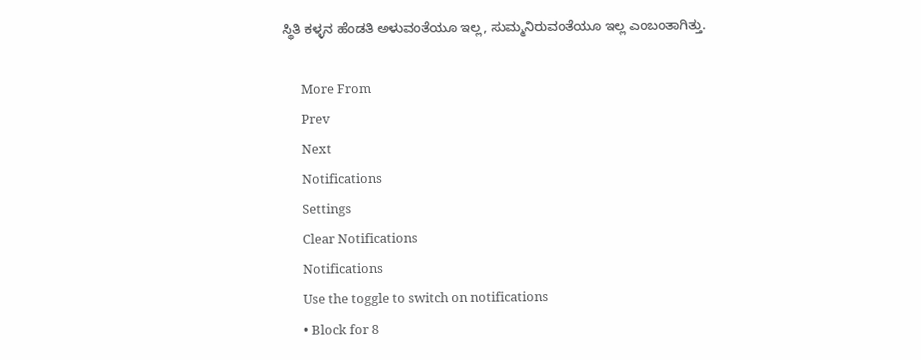ಸ್ಥಿತಿ ಕಳ್ಳನ ಹೆಂಡತಿ ಅಳುವಂತೆಯೂ ಇಲ್ಲ, ಸುಮ್ಮನಿರುವಂತೆಯೂ ಇಲ್ಲ ಎಂಬಂತಾಗಿತ್ತು.

      More From
      Prev
      Next
      Notifications
      Settings
      Clear Notifications
      Notifications
      Use the toggle to switch on notifications
      • Block for 8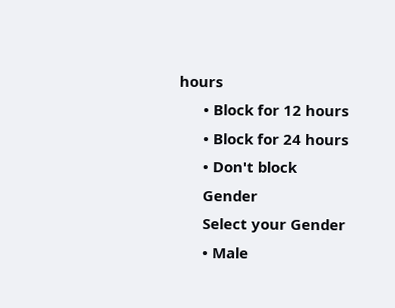hours
      • Block for 12 hours
      • Block for 24 hours
      • Don't block
      Gender
      Select your Gender
      • Male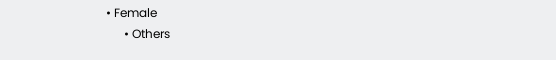• Female
      • Others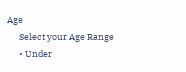Age
      Select your Age Range
      • Under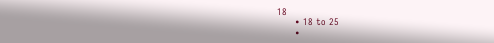18
      • 18 to 25
      •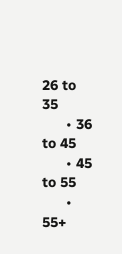26 to 35
      • 36 to 45
      • 45 to 55
      • 55+